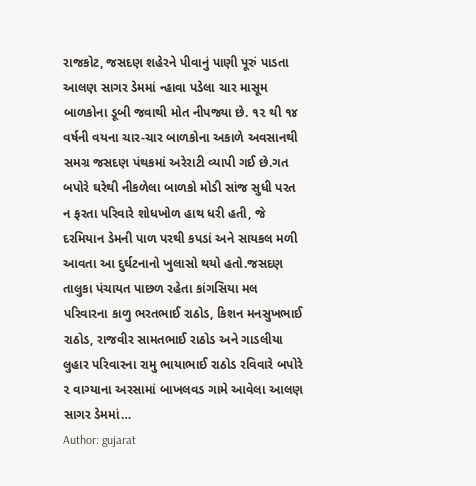રાજકોટ, જસદણ શહેરને પીવાનું પાણી પૂરું પાડતા આલણ સાગર ડેમમાં ન્હાવા પડેલા ચાર માસૂમ બાળકોના ડૂબી જવાથી મોત નીપજ્યા છે. ૧૨ થી ૧૪ વર્ષની વયના ચાર-ચાર બાળકોના અકાળે અવસાનથી સમગ્ર જસદણ પંથકમાં અરેરાટી વ્યાપી ગઈ છે.ગત બપોરે ઘરેથી નીકળેલા બાળકો મોડી સાંજ સુધી પરત ન ફરતા પરિવારે શોધખોળ હાથ ધરી હતી, જે દરમિયાન ડેમની પાળ પરથી કપડાં અને સાયકલ મળી આવતા આ દુર્ઘટનાનો ખુલાસો થયો હતો.જસદણ તાલુકા પંચાયત પાછળ રહેતા કાંગસિયા મલ પરિવારના કાળુ ભરતભાઈ રાઠોડ, કિશન મનસુખભાઈ રાઠોડ, રાજવીર સામતભાઈ રાઠોડ અને ગાડલીયા લુહાર પરિવારના રામુ ભાયાભાઈ રાઠોડ રવિવારે બપોરે ૨ વાગ્યાના અરસામાં બાખલવડ ગામે આવેલા આલણ સાગર ડેમમાં…
Author: gujarat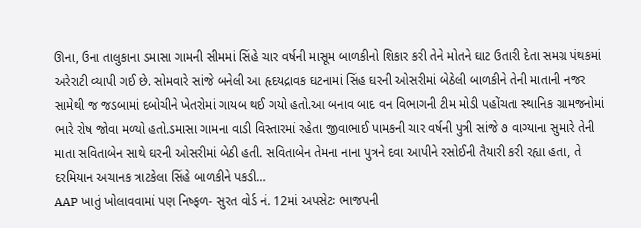ઊના, ઉના તાલુકાના ડમાસા ગામની સીમમાં સિંહે ચાર વર્ષની માસૂમ બાળકીનો શિકાર કરી તેને મોતને ઘાટ ઉતારી દેતા સમગ્ર પંથકમાં અરેરાટી વ્યાપી ગઈ છે. સોમવારે સાંજે બનેલી આ હૃદયદ્રાવક ઘટનામાં સિંહ ઘરની ઓસરીમાં બેઠેલી બાળકીને તેની માતાની નજર સામેથી જ જડબામાં દબોચીને ખેતરોમાં ગાયબ થઈ ગયો હતો.આ બનાવ બાદ વન વિભાગની ટીમ મોડી પહોંચતા સ્થાનિક ગ્રામજનોમાં ભારે રોષ જોવા મળ્યો હતો.ડમાસા ગામના વાડી વિસ્તારમાં રહેતા જીવાભાઈ પામકની ચાર વર્ષની પુત્રી સાંજે ૭ વાગ્યાના સુમારે તેની માતા સવિતાબેન સાથે ઘરની ઓસરીમાં બેઠી હતી. સવિતાબેન તેમના નાના પુત્રને દવા આપીને રસોઈની તૈયારી કરી રહ્યા હતા, તે દરમિયાન અચાનક ત્રાટકેલા સિંહે બાળકીને પકડી…
AAP ખાતું ખોલાવવામાં પણ નિષ્ફળ- સુરત વોર્ડ નં. 12માં અપસેટઃ ભાજપની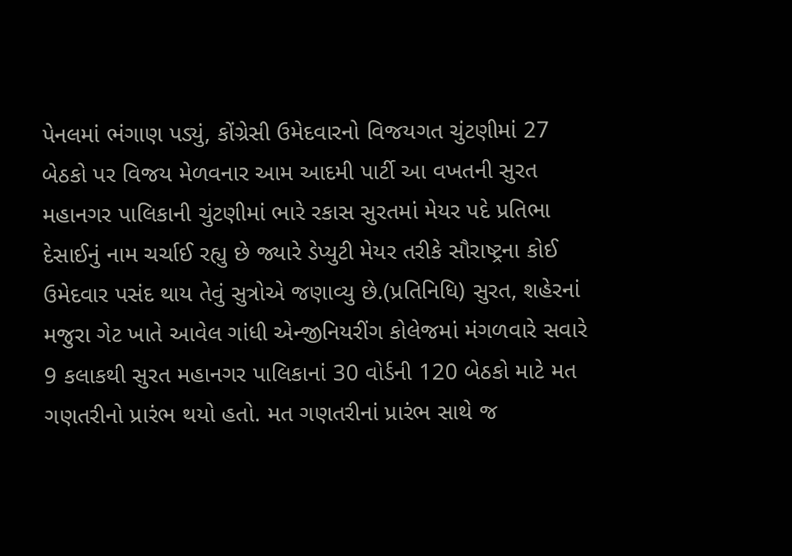પેનલમાં ભંગાણ પડ્યું, કોંગ્રેસી ઉમેદવારનો વિજયગત ચુંટણીમાં 27 બેઠકો પર વિજય મેળવનાર આમ આદમી પાર્ટી આ વખતની સુરત મહાનગર પાલિકાની ચુંટણીમાં ભારે રકાસ સુરતમાં મેયર પદે પ્રતિભા દેસાઈનું નામ ચર્ચાઈ રહ્યુ છે જ્યારે ડેપ્યુટી મેયર તરીકે સૌરાષ્ટ્રના કોઈ ઉમેદવાર પસંદ થાય તેવું સુત્રોએ જણાવ્યુ છે.(પ્રતિનિધિ) સુરત, શહેરનાં મજુરા ગેટ ખાતે આવેલ ગાંધી એન્જીનિયરીંગ કોલેજમાં મંગળવારે સવારે 9 કલાકથી સુરત મહાનગર પાલિકાનાં 30 વોર્ડની 120 બેઠકો માટે મત ગણતરીનો પ્રારંભ થયો હતો. મત ગણતરીનાં પ્રારંભ સાથે જ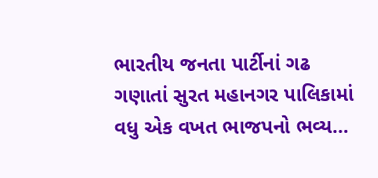ભારતીય જનતા પાર્ટીનાં ગઢ ગણાતાં સુરત મહાનગર પાલિકામાં વધુ એક વખત ભાજપનો ભવ્ય…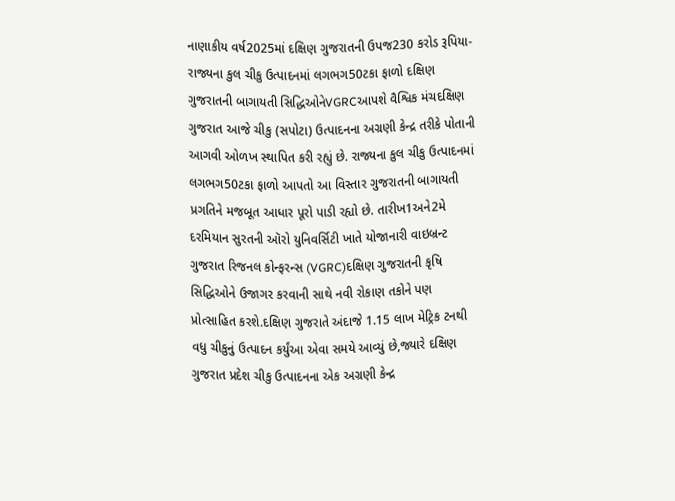નાણાકીય વર્ષ2025માં દક્ષિણ ગુજરાતની ઉપજ230 કરોડ રૂપિયા-રાજ્યના કુલ ચીકુ ઉત્પાદનમાં લગભગ50ટકા ફાળો દક્ષિણ ગુજરાતની બાગાયતી સિદ્ધિઓનેVGRCઆપશે વૈશ્વિક મંચદક્ષિણ ગુજરાત આજે ચીકુ (સપોટા) ઉત્પાદનના અગ્રણી કેન્દ્ર તરીકે પોતાની આગવી ઓળખ સ્થાપિત કરી રહ્યું છે. રાજ્યના કુલ ચીકુ ઉત્પાદનમાં લગભગ50ટકા ફાળો આપતો આ વિસ્તાર ગુજરાતની બાગાયતી પ્રગતિને મજબૂત આધાર પૂરો પાડી રહ્યો છે. તારીખ1અને2મે દરમિયાન સુરતની ઑરો યુનિવર્સિટી ખાતે યોજાનારી વાઇબ્રન્ટ ગુજરાત રિજનલ કોન્ફરન્સ (VGRC)દક્ષિણ ગુજરાતની કૃષિ સિદ્ધિઓને ઉજાગર કરવાની સાથે નવી રોકાણ તકોને પણ પ્રોત્સાહિત કરશે.દક્ષિણ ગુજરાતે અંદાજે 1.15 લાખ મેટ્રિક ટનથી વધુ ચીકુનું ઉત્પાદન કર્યુંઆ એવા સમયે આવ્યું છે,જ્યારે દક્ષિણ ગુજરાત પ્રદેશ ચીકુ ઉત્પાદનના એક અગ્રણી કેન્દ્ર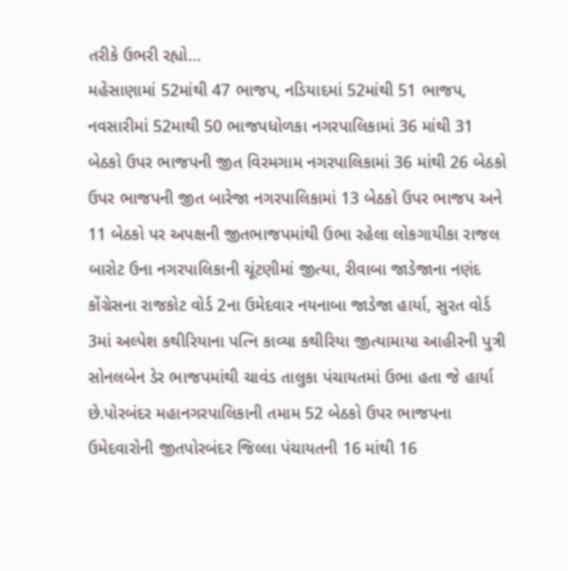તરીકે ઉભરી રહ્યો…
મહેસાણામાં 52માંથી 47 ભાજપ, નડિયાદમાં 52માંથી 51 ભાજપ, નવસારીમાં 52માથી 50 ભાજપધોળકા નગરપાલિકામાં 36 માંથી 31 બેઠકો ઉપર ભાજપની જીત વિરમગામ નગરપાલિકામાં 36 માંથી 26 બેઠકો ઉપર ભાજપની જીત બારેજા નગરપાલિકામાં 13 બેઠકો ઉપર ભાજપ અને 11 બેઠકો પર અપક્ષની જીતભાજપમાંથી ઉભા રહેલા લોકગાયીકા રાજલ બારોટ ઉના નગરપાલિકાની ચૂંટણીમાં જીત્યા, રીવાબા જાડેજાના નણંદ કોંગ્રેસના રાજકોટ વોર્ડ 2ના ઉમેદવાર નયનાબા જાડેજા હાર્યા, સુરત વોર્ડ 3માં અલ્પેશ કથીરિયાના પત્નિ કાવ્યા કથીરિયા જીત્યામાયા આહીરની પુત્રી સોનલબેન ડેર ભાજપમાંથી ચાવંડ તાલુકા પંચાયતમાં ઉભા હતા જે હાર્યા છે.પોરબંદર મહાનગરપાલિકાની તમામ 52 બેઠકો ઉપર ભાજપના ઉમેદવારોની જીતપોરબંદર જિલ્લા પંચાયતની 16 માંથી 16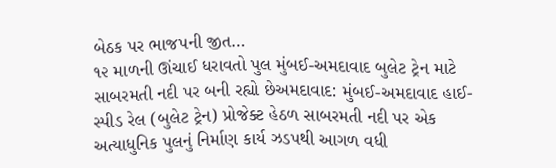બેઠક પર ભાજપની જીત…
૧૨ માળની ઊંચાઈ ધરાવતો પુલ મુંબઈ-અમદાવાદ બુલેટ ટ્રેન માટે સાબરમતી નદી પર બની રહ્યો છેઅમદાવાદ: મુંબઈ-અમદાવાદ હાઈ-સ્પીડ રેલ (બુલેટ ટ્રેન) પ્રોજેક્ટ હેઠળ સાબરમતી નદી પર એક અત્યાધુનિક પુલનું નિર્માણ કાર્ય ઝડપથી આગળ વધી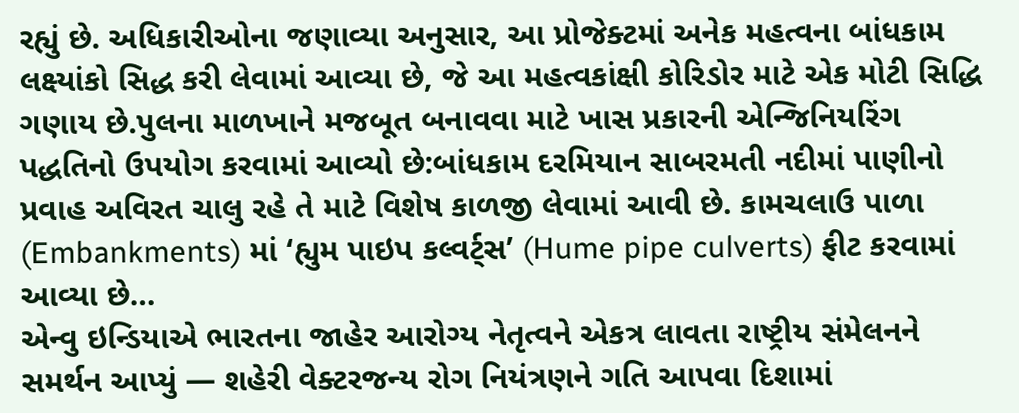રહ્યું છે. અધિકારીઓના જણાવ્યા અનુસાર, આ પ્રોજેક્ટમાં અનેક મહત્વના બાંધકામ લક્ષ્યાંકો સિદ્ધ કરી લેવામાં આવ્યા છે, જે આ મહત્વકાંક્ષી કોરિડોર માટે એક મોટી સિદ્ધિ ગણાય છે.પુલના માળખાને મજબૂત બનાવવા માટે ખાસ પ્રકારની એન્જિનિયરિંગ પદ્ધતિનો ઉપયોગ કરવામાં આવ્યો છે:બાંધકામ દરમિયાન સાબરમતી નદીમાં પાણીનો પ્રવાહ અવિરત ચાલુ રહે તે માટે વિશેષ કાળજી લેવામાં આવી છે. કામચલાઉ પાળા (Embankments) માં ‘હ્યુમ પાઇપ કલ્વર્ટ્સ’ (Hume pipe culverts) ફીટ કરવામાં આવ્યા છે…
એન્વુ ઇન્ડિયાએ ભારતના જાહેર આરોગ્ય નેતૃત્વને એકત્ર લાવતા રાષ્ટ્રીય સંમેલનને સમર્થન આપ્યું — શહેરી વેક્ટરજન્ય રોગ નિયંત્રણને ગતિ આપવા દિશામાં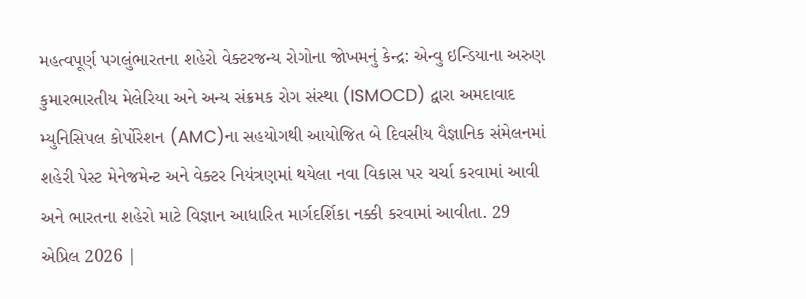મહત્વપૂર્ણ પગલુંભારતના શહેરો વેક્ટરજન્ય રોગોના જોખમનું કેન્દ્ર: એન્વુ ઇન્ડિયાના અરુણ કુમારભારતીય મેલેરિયા અને અન્ય સંક્રમક રોગ સંસ્થા (ISMOCD) દ્વારા અમદાવાદ મ્યુનિસિપલ કોર્પોરેશન (AMC)ના સહયોગથી આયોજિત બે દિવસીય વૈજ્ઞાનિક સંમેલનમાં શહેરી પેસ્ટ મેનેજમેન્ટ અને વેક્ટર નિયંત્રણમાં થયેલા નવા વિકાસ પર ચર્ચા કરવામાં આવી અને ભારતના શહેરો માટે વિજ્ઞાન આધારિત માર્ગદર્શિકા નક્કી કરવામાં આવીતા. 29 એપ્રિલ 2026 |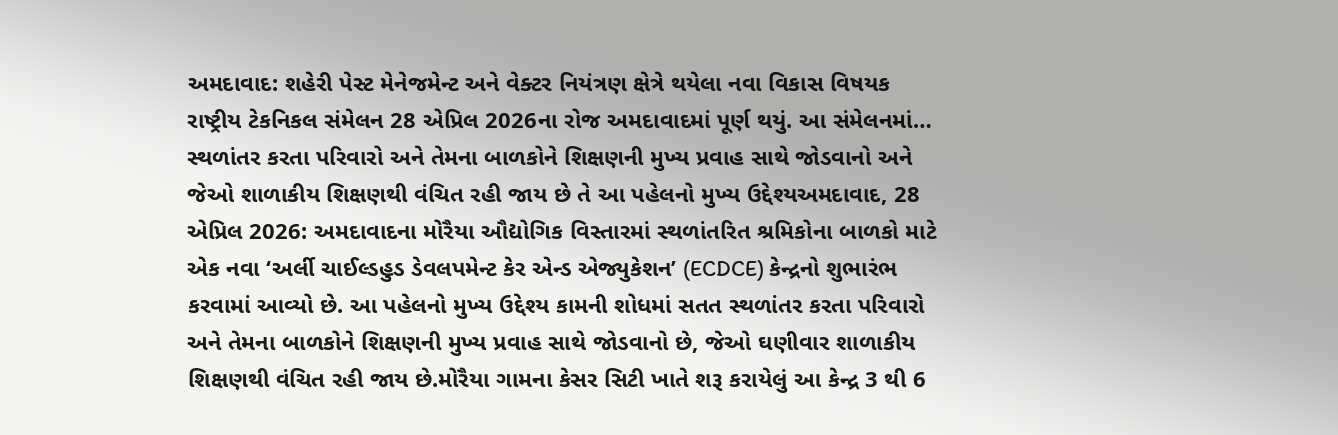અમદાવાદ: શહેરી પેસ્ટ મેનેજમેન્ટ અને વેક્ટર નિયંત્રણ ક્ષેત્રે થયેલા નવા વિકાસ વિષયક રાષ્ટ્રીય ટેકનિકલ સંમેલન 28 એપ્રિલ 2026ના રોજ અમદાવાદમાં પૂર્ણ થયું. આ સંમેલનમાં…
સ્થળાંતર કરતા પરિવારો અને તેમના બાળકોને શિક્ષણની મુખ્ય પ્રવાહ સાથે જોડવાનો અને જેઓ શાળાકીય શિક્ષણથી વંચિત રહી જાય છે તે આ પહેલનો મુખ્ય ઉદ્દેશ્યઅમદાવાદ, 28 એપ્રિલ 2026: અમદાવાદના મોરૈયા ઔદ્યોગિક વિસ્તારમાં સ્થળાંતરિત શ્રમિકોના બાળકો માટે એક નવા ‘અર્લી ચાઈલ્ડહુડ ડેવલપમેન્ટ કેર એન્ડ એજ્યુકેશન’ (ECDCE) કેન્દ્રનો શુભારંભ કરવામાં આવ્યો છે. આ પહેલનો મુખ્ય ઉદ્દેશ્ય કામની શોધમાં સતત સ્થળાંતર કરતા પરિવારો અને તેમના બાળકોને શિક્ષણની મુખ્ય પ્રવાહ સાથે જોડવાનો છે, જેઓ ઘણીવાર શાળાકીય શિક્ષણથી વંચિત રહી જાય છે.મોરૈયા ગામના કેસર સિટી ખાતે શરૂ કરાયેલું આ કેન્દ્ર 3 થી 6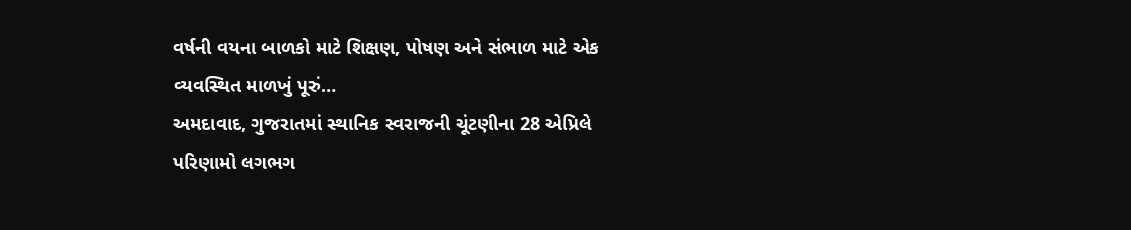વર્ષની વયના બાળકો માટે શિક્ષણ, પોષણ અને સંભાળ માટે એક વ્યવસ્થિત માળખું પૂરું…
અમદાવાદ, ગુજરાતમાં સ્થાનિક સ્વરાજની ચૂંટણીના 28 એપ્રિલે પરિણામો લગભગ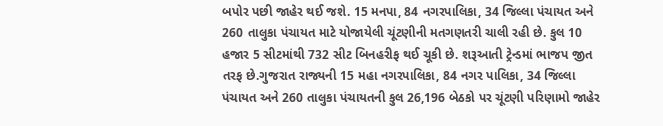બપોર પછી જાહેર થઈ જશે. 15 મનપા, 84 નગરપાલિકા, 34 જિલ્લા પંચાયત અને 260 તાલુકા પંચાયત માટે યોજાયેલી ચૂંટણીની મતગણતરી ચાલી રહી છે. કુલ 10 હજાર 5 સીટમાંથી 732 સીટ બિનહરીફ થઈ ચૂકી છે. શરૂઆતી ટ્રેન્ડમાં ભાજપ જીત તરફ છે.ગુજરાત રાજ્યની 15 મહા નગરપાલિકા, 84 નગર પાલિકા, 34 જિલ્લા પંચાયત અને 260 તાલુકા પંચાયતની કુલ 26,196 બેઠકો પર ચૂંટણી પરિણામો જાહેર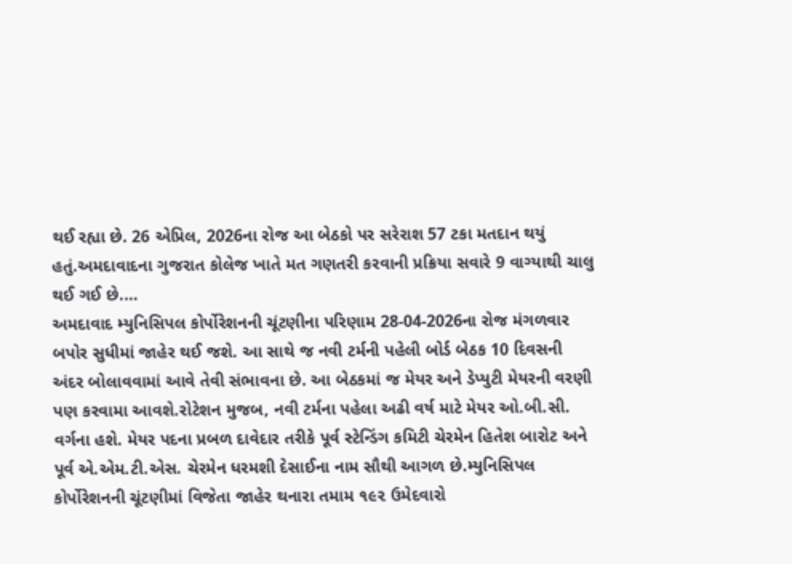થઈ રહ્યા છે. 26 એપ્રિલ, 2026ના રોજ આ બેઠકો પર સરેરાશ 57 ટકા મતદાન થયું હતું.અમદાવાદના ગુજરાત કોલેજ ખાતે મત ગણતરી કરવાની પ્રક્રિયા સવારે 9 વાગ્યાથી ચાલુ થઈ ગઈ છે.…
અમદાવાદ મ્યુનિસિપલ કોર્પોરેશનની ચૂંટણીના પરિણામ 28-04-2026ના રોજ મંગળવાર બપોર સુધીમાં જાહેર થઈ જશે. આ સાથે જ નવી ટર્મની પહેલી બોર્ડ બેઠક 10 દિવસની અંદર બોલાવવામાં આવે તેવી સંભાવના છે. આ બેઠકમાં જ મેયર અને ડેપ્યુટી મેયરની વરણી પણ કરવામા આવશે.રોટેશન મુજબ, નવી ટર્મના પહેલા અઢી વર્ષ માટે મેયર ઓ.બી.સી. વર્ગના હશે. મેયર પદના પ્રબળ દાવેદાર તરીકે પૂર્વ સ્ટેન્ડિંગ કમિટી ચેરમેન હિતેશ બારોટ અને પૂર્વ એ.એમ.ટી.એસ. ચેરમેન ધરમશી દેસાઈના નામ સૌથી આગળ છે.મ્યુનિસિપલ કોર્પોરેશનની ચૂંટણીમાં વિજેતા જાહેર થનારા તમામ ૧૯૨ ઉમેદવારો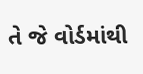તે જે વોર્ડમાંથી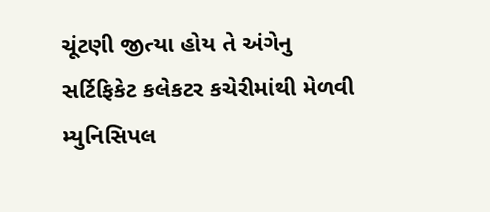ચૂંટણી જીત્યા હોય તે અંગેનુ સર્ટિફિકેટ કલેકટર કચેરીમાંથી મેળવી મ્યુનિસિપલ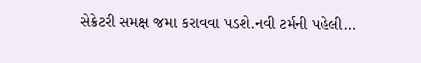સેક્રેટરી સમક્ષ જમા કરાવવા પડશે.નવી ટર્મની પહેલી…